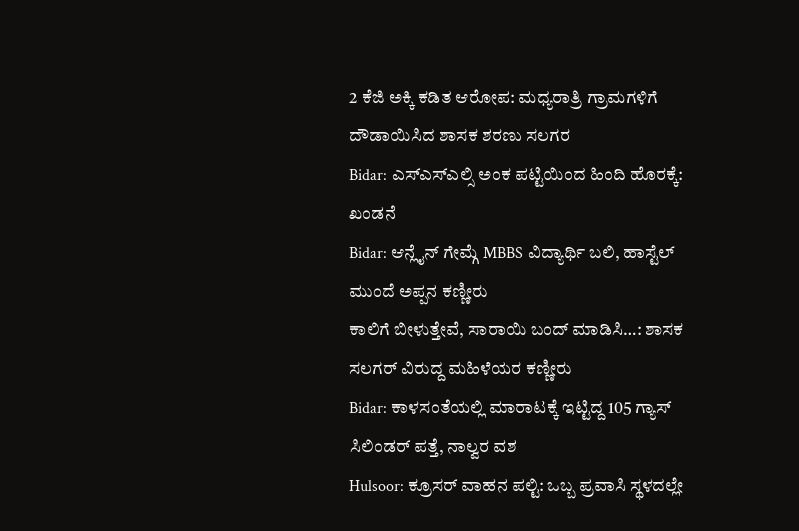2 ಕೆಜಿ ಅಕ್ಕಿ ಕಡಿತ ಆರೋಪ: ಮಧ್ಯರಾತ್ರಿ ಗ್ರಾಮಗಳಿಗೆ ದೌಡಾಯಿಸಿದ ಶಾಸಕ ಶರಣು ಸಲಗರ
Bidar: ಎಸ್ಎಸ್ಎಲ್ಸಿ ಅಂಕ ಪಟ್ಟಿಯಿಂದ ಹಿಂದಿ ಹೊರಕ್ಕೆ: ಖಂಡನೆ
Bidar: ಆನ್ಲೈನ್ ಗೇಮ್ಗೆ MBBS ವಿದ್ಯಾರ್ಥಿ ಬಲಿ, ಹಾಸ್ಟೆಲ್ ಮುಂದೆ ಅಪ್ಪನ ಕಣ್ಣೀರು
ಕಾಲಿಗೆ ಬೀಳುತ್ತೇವೆ, ಸಾರಾಯಿ ಬಂದ್ ಮಾಡಿಸಿ…: ಶಾಸಕ ಸಲಗರ್ ವಿರುದ್ದ ಮಹಿಳೆಯರ ಕಣ್ಣೀರು
Bidar: ಕಾಳಸಂತೆಯಲ್ಲಿ ಮಾರಾಟಕ್ಕೆ ಇಟ್ಟಿದ್ದ 105 ಗ್ಯಾಸ್ ಸಿಲಿಂಡರ್ ಪತ್ತೆ, ನಾಲ್ವರ ವಶ
Hulsoor: ಕ್ರೂಸರ್ ವಾಹನ ಪಲ್ಟಿ: ಒಬ್ಬ ಪ್ರವಾಸಿ ಸ್ಥಳದಲ್ಲೇ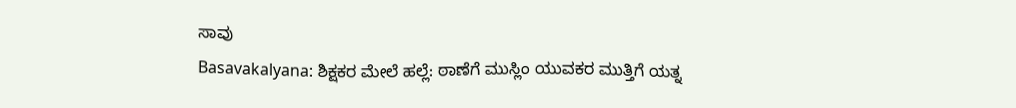ಸಾವು
Basavakalyana: ಶಿಕ್ಷಕರ ಮೇಲೆ ಹಲ್ಲೆ: ಠಾಣೆಗೆ ಮುಸ್ಲಿಂ ಯುವಕರ ಮುತ್ತಿಗೆ ಯತ್ನ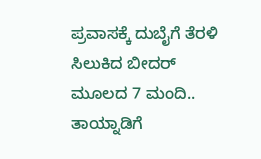ಪ್ರವಾಸಕ್ಕೆ ದುಬೈಗೆ ತೆರಳಿ ಸಿಲುಕಿದ ಬೀದರ್ ಮೂಲದ 7 ಮಂದಿ.. ತಾಯ್ನಾಡಿಗೆ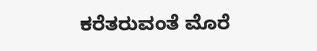ಕರೆತರುವಂತೆ ಮೊರೆ